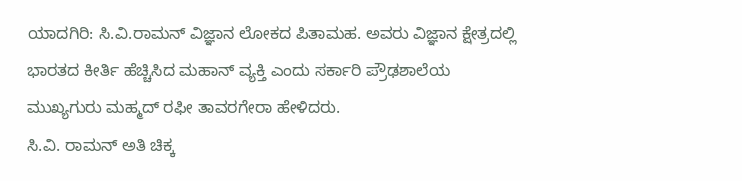ಯಾದಗಿರಿ: ಸಿ.ವಿ.ರಾಮನ್ ವಿಜ್ಞಾನ ಲೋಕದ ಪಿತಾಮಹ. ಅವರು ವಿಜ್ಞಾನ ಕ್ಷೇತ್ರದಲ್ಲಿ ಭಾರತದ ಕೀರ್ತಿ ಹೆಚ್ಚಿಸಿದ ಮಹಾನ್ ವ್ಯಕ್ತಿ ಎಂದು ಸರ್ಕಾರಿ ಪ್ರೌಢಶಾಲೆಯ ಮುಖ್ಯಗುರು ಮಹ್ಮದ್ ರಫೀ ತಾವರಗೇರಾ ಹೇಳಿದರು.
ಸಿ.ವಿ. ರಾಮನ್ ಅತಿ ಚಿಕ್ಕ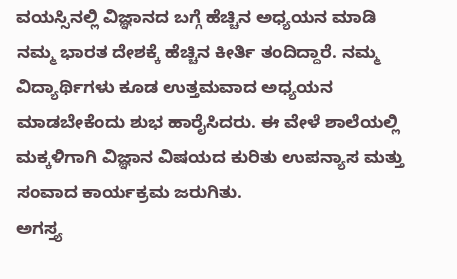ವಯಸ್ಸಿನಲ್ಲಿ ವಿಜ್ಞಾನದ ಬಗ್ಗೆ ಹೆಚ್ಚಿನ ಅಧ್ಯಯನ ಮಾಡಿ ನಮ್ಮ ಭಾರತ ದೇಶಕ್ಕೆ ಹೆಚ್ಚಿನ ಕೀರ್ತಿ ತಂದಿದ್ದಾರೆ. ನಮ್ಮ ವಿದ್ಯಾರ್ಥಿಗಳು ಕೂಡ ಉತ್ತಮವಾದ ಅಧ್ಯಯನ ಮಾಡಬೇಕೆಂದು ಶುಭ ಹಾರೈಸಿದರು. ಈ ವೇಳೆ ಶಾಲೆಯಲ್ಲಿ ಮಕ್ಕಳಿಗಾಗಿ ವಿಜ್ಞಾನ ವಿಷಯದ ಕುರಿತು ಉಪನ್ಯಾಸ ಮತ್ತು ಸಂವಾದ ಕಾರ್ಯಕ್ರಮ ಜರುಗಿತು.
ಅಗಸ್ತ್ಯ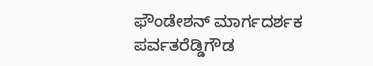ಫೌಂಡೇಶನ್ ಮಾರ್ಗದರ್ಶಕ ಪರ್ವತರೆಡ್ಡಿಗೌಡ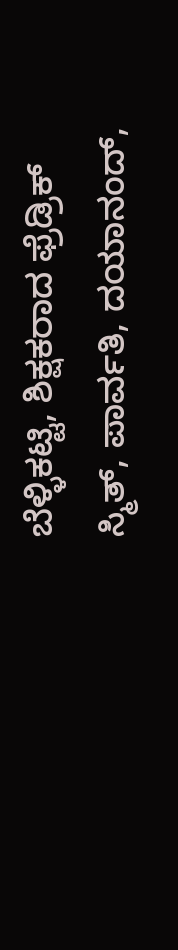ಬೆಳ್ಳಿಕಟ್ಟಿ, ಶಿಕ್ಷಕರಾದ ಫ್ರೆಡ್ರಿಕ್ ಸ್ಮಿತ್, ಪಾರ್ವತಿ, ದಯಾನಂದ್,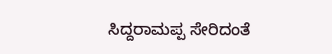ಸಿದ್ದರಾಮಪ್ಪ ಸೇರಿದಂತೆ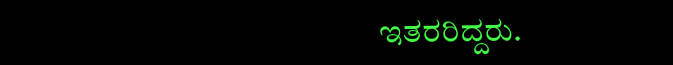ಇತರರಿದ್ದರು.